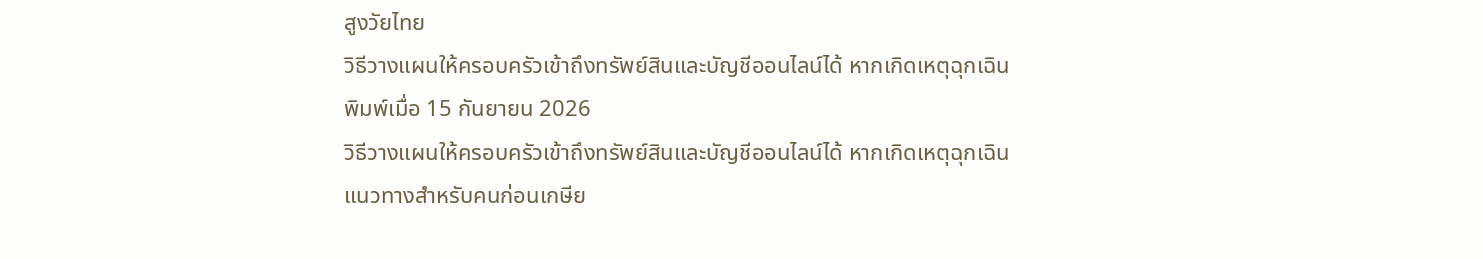สูงวัยไทย
วิธีวางแผนให้ครอบครัวเข้าถึงทรัพย์สินและบัญชีออนไลน์ได้ หากเกิดเหตุฉุกเฉิน
พิมพ์เมื่อ 15 กันยายน 2026
วิธีวางแผนให้ครอบครัวเข้าถึงทรัพย์สินและบัญชีออนไลน์ได้ หากเกิดเหตุฉุกเฉิน
แนวทางสำหรับคนก่อนเกษีย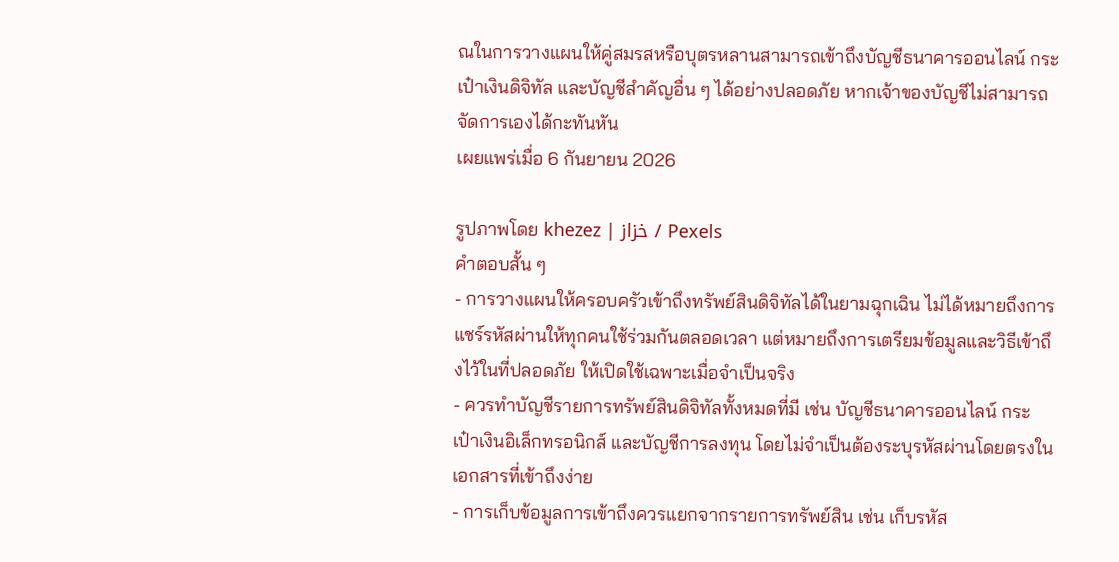ณในการวางแผนให้คู่สมรสหรือบุตรหลานสามารถเข้าถึงบัญชีธนาคารออนไลน์ กระเป๋าเงินดิจิทัล และบัญชีสำคัญอื่น ๆ ได้อย่างปลอดภัย หากเจ้าของบัญชีไม่สามารถจัดการเองได้กะทันหัน
เผยแพร่เมื่อ 6 กันยายน 2026

รูปภาพโดย khezez | خزاز / Pexels
คำตอบสั้น ๆ
- การวางแผนให้ครอบครัวเข้าถึงทรัพย์สินดิจิทัลได้ในยามฉุกเฉิน ไม่ได้หมายถึงการแชร์รหัสผ่านให้ทุกคนใช้ร่วมกันตลอดเวลา แต่หมายถึงการเตรียมข้อมูลและวิธีเข้าถึงไว้ในที่ปลอดภัย ให้เปิดใช้เฉพาะเมื่อจำเป็นจริง
- ควรทำบัญชีรายการทรัพย์สินดิจิทัลทั้งหมดที่มี เช่น บัญชีธนาคารออนไลน์ กระเป๋าเงินอิเล็กทรอนิกส์ และบัญชีการลงทุน โดยไม่จำเป็นต้องระบุรหัสผ่านโดยตรงในเอกสารที่เข้าถึงง่าย
- การเก็บข้อมูลการเข้าถึงควรแยกจากรายการทรัพย์สิน เช่น เก็บรหัส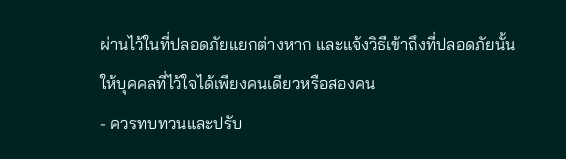ผ่านไว้ในที่ปลอดภัยแยกต่างหาก และแจ้งวิธีเข้าถึงที่ปลอดภัยนั้นให้บุคคลที่ไว้ใจได้เพียงคนเดียวหรือสองคน
- ควรทบทวนและปรับ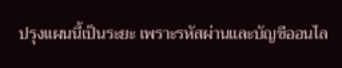ปรุงแผนนี้เป็นระยะ เพราะรหัสผ่านและบัญชีออนไล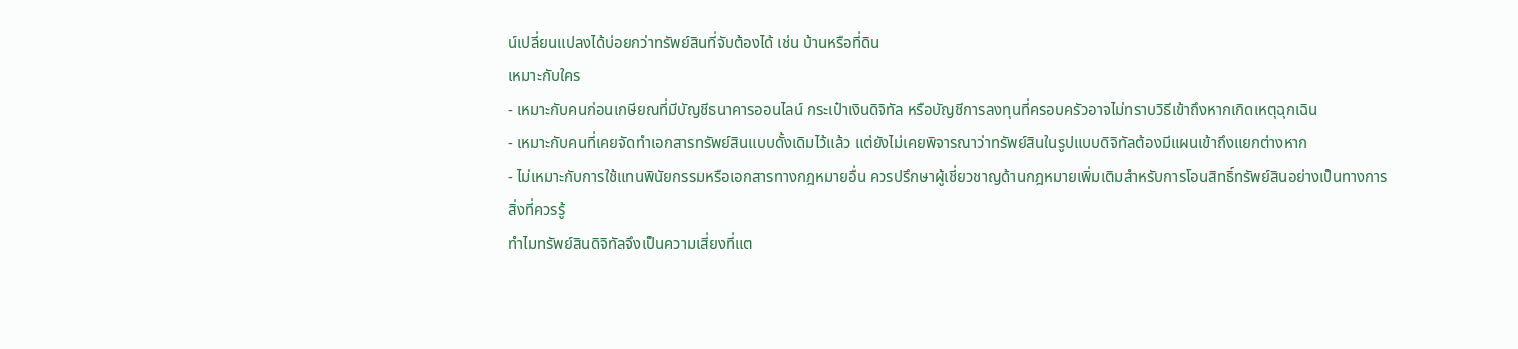น์เปลี่ยนแปลงได้บ่อยกว่าทรัพย์สินที่จับต้องได้ เช่น บ้านหรือที่ดิน
เหมาะกับใคร
- เหมาะกับคนก่อนเกษียณที่มีบัญชีธนาคารออนไลน์ กระเป๋าเงินดิจิทัล หรือบัญชีการลงทุนที่ครอบครัวอาจไม่ทราบวิธีเข้าถึงหากเกิดเหตุฉุกเฉิน
- เหมาะกับคนที่เคยจัดทำเอกสารทรัพย์สินแบบดั้งเดิมไว้แล้ว แต่ยังไม่เคยพิจารณาว่าทรัพย์สินในรูปแบบดิจิทัลต้องมีแผนเข้าถึงแยกต่างหาก
- ไม่เหมาะกับการใช้แทนพินัยกรรมหรือเอกสารทางกฎหมายอื่น ควรปรึกษาผู้เชี่ยวชาญด้านกฎหมายเพิ่มเติมสำหรับการโอนสิทธิ์ทรัพย์สินอย่างเป็นทางการ
สิ่งที่ควรรู้
ทำไมทรัพย์สินดิจิทัลจึงเป็นความเสี่ยงที่แต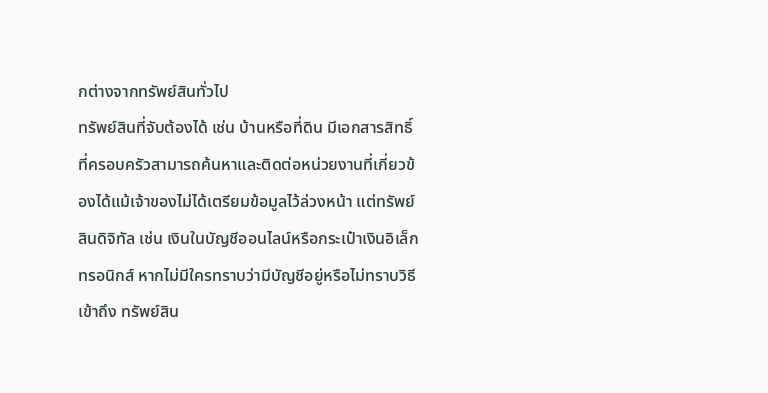กต่างจากทรัพย์สินทั่วไป
ทรัพย์สินที่จับต้องได้ เช่น บ้านหรือที่ดิน มีเอกสารสิทธิ์ที่ครอบครัวสามารถค้นหาและติดต่อหน่วยงานที่เกี่ยวข้องได้แม้เจ้าของไม่ได้เตรียมข้อมูลไว้ล่วงหน้า แต่ทรัพย์สินดิจิทัล เช่น เงินในบัญชีออนไลน์หรือกระเป๋าเงินอิเล็กทรอนิกส์ หากไม่มีใครทราบว่ามีบัญชีอยู่หรือไม่ทราบวิธีเข้าถึง ทรัพย์สิน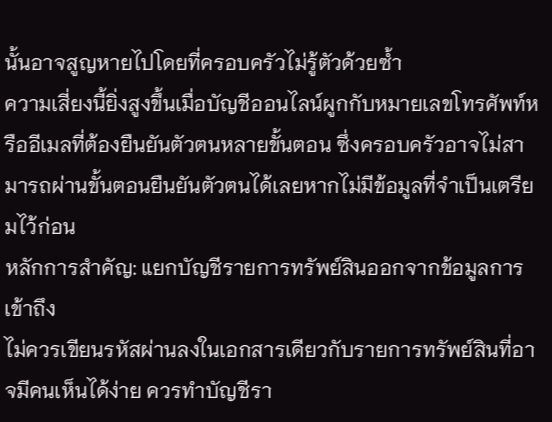นั้นอาจสูญหายไปโดยที่ครอบครัวไม่รู้ตัวด้วยซ้ำ
ความเสี่ยงนี้ยิ่งสูงขึ้นเมื่อบัญชีออนไลน์ผูกกับหมายเลขโทรศัพท์หรืออีเมลที่ต้องยืนยันตัวตนหลายขั้นตอน ซึ่งครอบครัวอาจไม่สามารถผ่านขั้นตอนยืนยันตัวตนได้เลยหากไม่มีข้อมูลที่จำเป็นเตรียมไว้ก่อน
หลักการสำคัญ: แยกบัญชีรายการทรัพย์สินออกจากข้อมูลการเข้าถึง
ไม่ควรเขียนรหัสผ่านลงในเอกสารเดียวกับรายการทรัพย์สินที่อาจมีคนเห็นได้ง่าย ควรทำบัญชีรา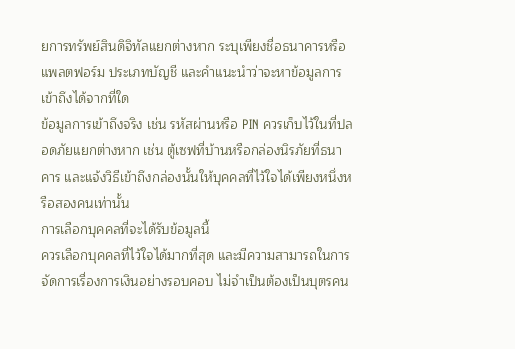ยการทรัพย์สินดิจิทัลแยกต่างหาก ระบุเพียงชื่อธนาคารหรือแพลตฟอร์ม ประเภทบัญชี และคำแนะนำว่าจะหาข้อมูลการเข้าถึงได้จากที่ใด
ข้อมูลการเข้าถึงจริง เช่น รหัสผ่านหรือ PIN ควรเก็บไว้ในที่ปลอดภัยแยกต่างหาก เช่น ตู้เซฟที่บ้านหรือกล่องนิรภัยที่ธนาคาร และแจ้งวิธีเข้าถึงกล่องนั้นให้บุคคลที่ไว้ใจได้เพียงหนึ่งหรือสองคนเท่านั้น
การเลือกบุคคลที่จะได้รับข้อมูลนี้
ควรเลือกบุคคลที่ไว้ใจได้มากที่สุด และมีความสามารถในการจัดการเรื่องการเงินอย่างรอบคอบ ไม่จำเป็นต้องเป็นบุตรคน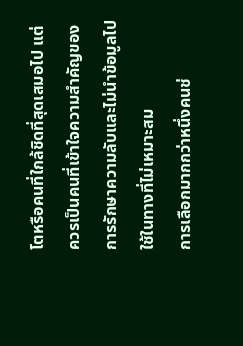โตหรือคนที่ใกล้ชิดที่สุดเสมอไป แต่ควรเป็นคนที่เข้าใจความสำคัญของการรักษาความลับและไม่นำข้อมูลไปใช้ในทางที่ไม่เหมาะสม
การเลือกมากกว่าหนึ่งคนช่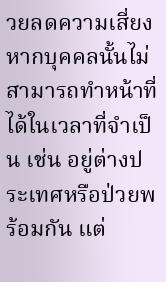วยลดความเสี่ยงหากบุคคลนั้นไม่สามารถทำหน้าที่ได้ในเวลาที่จำเป็น เช่น อยู่ต่างประเทศหรือป่วยพร้อมกัน แต่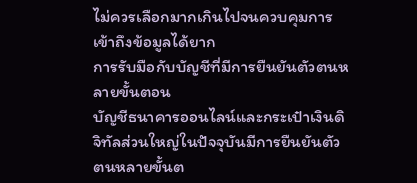ไม่ควรเลือกมากเกินไปจนควบคุมการเข้าถึงข้อมูลได้ยาก
การรับมือกับบัญชีที่มีการยืนยันตัวตนหลายขั้นตอน
บัญชีธนาคารออนไลน์และกระเป๋าเงินดิจิทัลส่วนใหญ่ในปัจจุบันมีการยืนยันตัวตนหลายขั้นต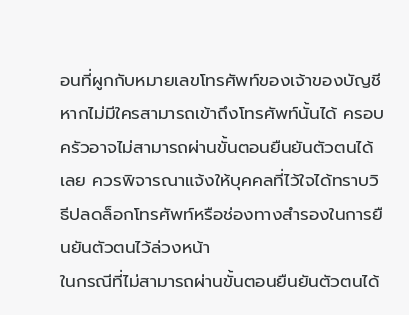อนที่ผูกกับหมายเลขโทรศัพท์ของเจ้าของบัญชี หากไม่มีใครสามารถเข้าถึงโทรศัพท์นั้นได้ ครอบครัวอาจไม่สามารถผ่านขั้นตอนยืนยันตัวตนได้เลย ควรพิจารณาแจ้งให้บุคคลที่ไว้ใจได้ทราบวิธีปลดล็อกโทรศัพท์หรือช่องทางสำรองในการยืนยันตัวตนไว้ล่วงหน้า
ในกรณีที่ไม่สามารถผ่านขั้นตอนยืนยันตัวตนได้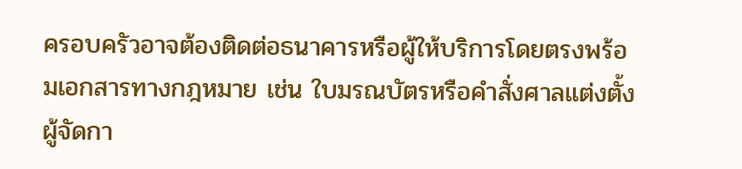ครอบครัวอาจต้องติดต่อธนาคารหรือผู้ให้บริการโดยตรงพร้อมเอกสารทางกฎหมาย เช่น ใบมรณบัตรหรือคำสั่งศาลแต่งตั้งผู้จัดกา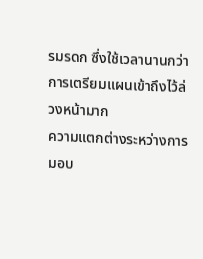รมรดก ซึ่งใช้เวลานานกว่าการเตรียมแผนเข้าถึงไว้ล่วงหน้ามาก
ความแตกต่างระหว่างการมอบ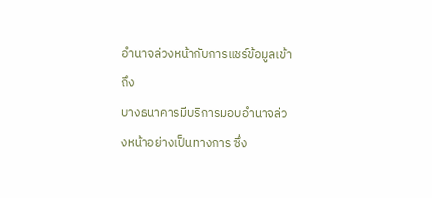อำนาจล่วงหน้ากับการแชร์ข้อมูลเข้าถึง
บางธนาคารมีบริการมอบอำนาจล่วงหน้าอย่างเป็นทางการ ซึ่ง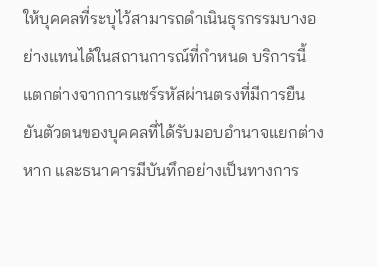ให้บุคคลที่ระบุไว้สามารถดำเนินธุรกรรมบางอย่างแทนได้ในสถานการณ์ที่กำหนด บริการนี้แตกต่างจากการแชร์รหัสผ่านตรงที่มีการยืนยันตัวตนของบุคคลที่ได้รับมอบอำนาจแยกต่างหาก และธนาคารมีบันทึกอย่างเป็นทางการ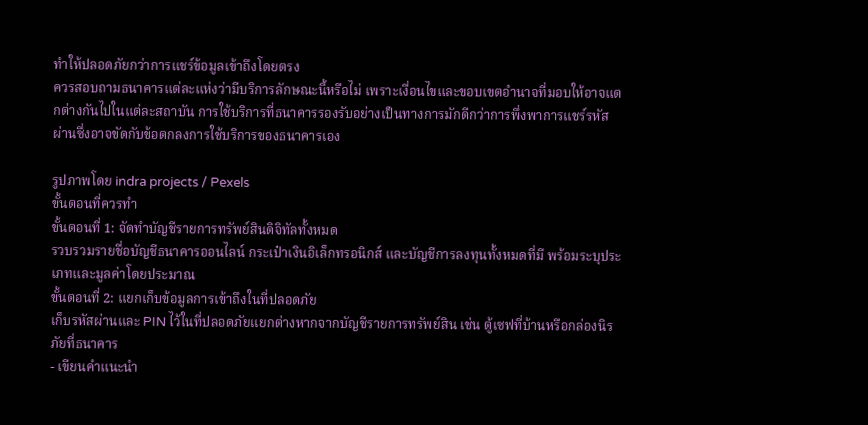ทำให้ปลอดภัยกว่าการแชร์ข้อมูลเข้าถึงโดยตรง
ควรสอบถามธนาคารแต่ละแห่งว่ามีบริการลักษณะนี้หรือไม่ เพราะเงื่อนไขและขอบเขตอำนาจที่มอบให้อาจแตกต่างกันไปในแต่ละสถาบัน การใช้บริการที่ธนาคารรองรับอย่างเป็นทางการมักดีกว่าการพึ่งพาการแชร์รหัสผ่านซึ่งอาจขัดกับข้อตกลงการใช้บริการของธนาคารเอง

รูปภาพโดย indra projects / Pexels
ขั้นตอนที่ควรทำ
ขั้นตอนที่ 1: จัดทำบัญชีรายการทรัพย์สินดิจิทัลทั้งหมด
รวบรวมรายชื่อบัญชีธนาคารออนไลน์ กระเป๋าเงินอิเล็กทรอนิกส์ และบัญชีการลงทุนทั้งหมดที่มี พร้อมระบุประเภทและมูลค่าโดยประมาณ
ขั้นตอนที่ 2: แยกเก็บข้อมูลการเข้าถึงในที่ปลอดภัย
เก็บรหัสผ่านและ PIN ไว้ในที่ปลอดภัยแยกต่างหากจากบัญชีรายการทรัพย์สิน เช่น ตู้เซฟที่บ้านหรือกล่องนิรภัยที่ธนาคาร
- เขียนคำแนะนำ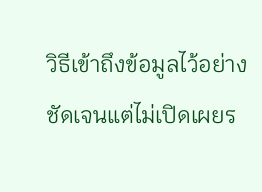วิธีเข้าถึงข้อมูลไว้อย่างชัดเจนแต่ไม่เปิดเผยร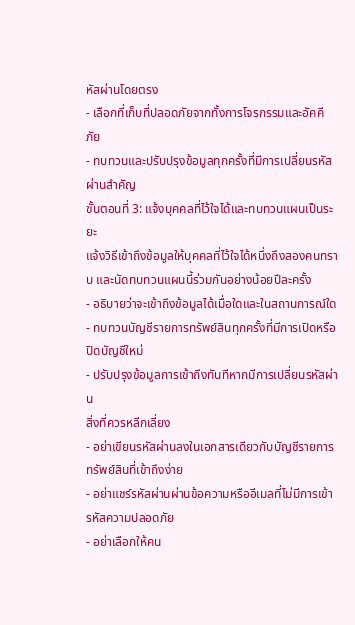หัสผ่านโดยตรง
- เลือกที่เก็บที่ปลอดภัยจากทั้งการโจรกรรมและอัคคีภัย
- ทบทวนและปรับปรุงข้อมูลทุกครั้งที่มีการเปลี่ยนรหัสผ่านสำคัญ
ขั้นตอนที่ 3: แจ้งบุคคลที่ไว้ใจได้และทบทวนแผนเป็นระยะ
แจ้งวิธีเข้าถึงข้อมูลให้บุคคลที่ไว้ใจได้หนึ่งถึงสองคนทราบ และนัดทบทวนแผนนี้ร่วมกันอย่างน้อยปีละครั้ง
- อธิบายว่าจะเข้าถึงข้อมูลได้เมื่อใดและในสถานการณ์ใด
- ทบทวนบัญชีรายการทรัพย์สินทุกครั้งที่มีการเปิดหรือปิดบัญชีใหม่
- ปรับปรุงข้อมูลการเข้าถึงทันทีหากมีการเปลี่ยนรหัสผ่าน
สิ่งที่ควรหลีกเลี่ยง
- อย่าเขียนรหัสผ่านลงในเอกสารเดียวกับบัญชีรายการทรัพย์สินที่เข้าถึงง่าย
- อย่าแชร์รหัสผ่านผ่านข้อความหรืออีเมลที่ไม่มีการเข้ารหัสความปลอดภัย
- อย่าเลือกให้คน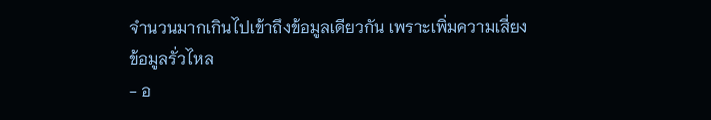จำนวนมากเกินไปเข้าถึงข้อมูลเดียวกัน เพราะเพิ่มความเสี่ยงข้อมูลรั่วไหล
- อ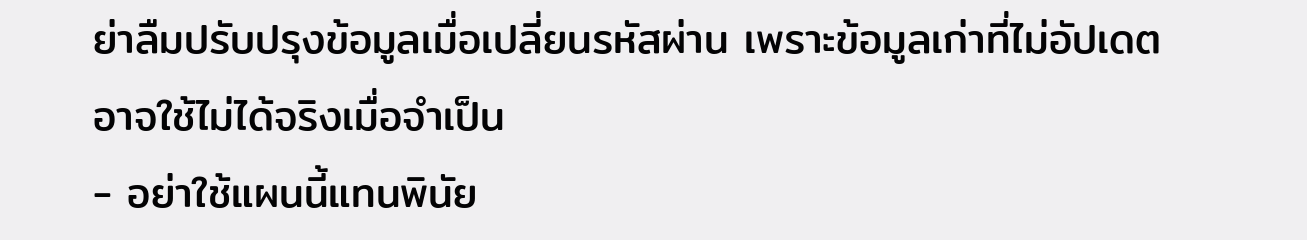ย่าลืมปรับปรุงข้อมูลเมื่อเปลี่ยนรหัสผ่าน เพราะข้อมูลเก่าที่ไม่อัปเดตอาจใช้ไม่ได้จริงเมื่อจำเป็น
- อย่าใช้แผนนี้แทนพินัย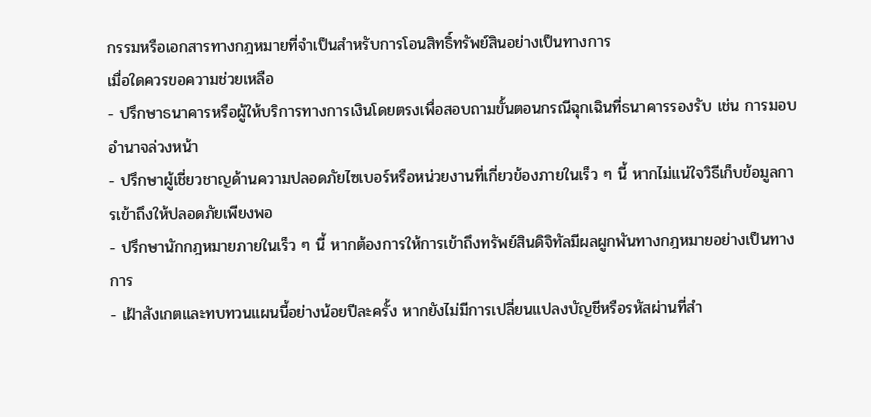กรรมหรือเอกสารทางกฎหมายที่จำเป็นสำหรับการโอนสิทธิ์ทรัพย์สินอย่างเป็นทางการ
เมื่อใดควรขอความช่วยเหลือ
- ปรึกษาธนาคารหรือผู้ให้บริการทางการเงินโดยตรงเพื่อสอบถามขั้นตอนกรณีฉุกเฉินที่ธนาคารรองรับ เช่น การมอบอำนาจล่วงหน้า
- ปรึกษาผู้เชี่ยวชาญด้านความปลอดภัยไซเบอร์หรือหน่วยงานที่เกี่ยวข้องภายในเร็ว ๆ นี้ หากไม่แน่ใจวิธีเก็บข้อมูลการเข้าถึงให้ปลอดภัยเพียงพอ
- ปรึกษานักกฎหมายภายในเร็ว ๆ นี้ หากต้องการให้การเข้าถึงทรัพย์สินดิจิทัลมีผลผูกพันทางกฎหมายอย่างเป็นทางการ
- เฝ้าสังเกตและทบทวนแผนนี้อย่างน้อยปีละครั้ง หากยังไม่มีการเปลี่ยนแปลงบัญชีหรือรหัสผ่านที่สำ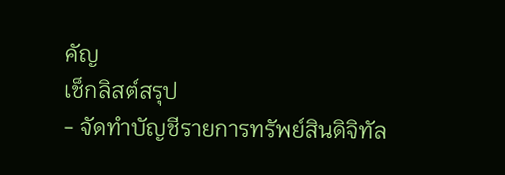คัญ
เช็กลิสต์สรุป
- จัดทำบัญชีรายการทรัพย์สินดิจิทัล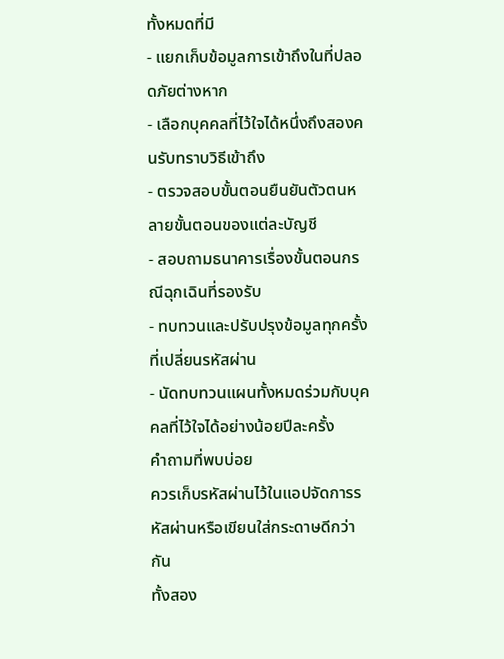ทั้งหมดที่มี
- แยกเก็บข้อมูลการเข้าถึงในที่ปลอดภัยต่างหาก
- เลือกบุคคลที่ไว้ใจได้หนึ่งถึงสองคนรับทราบวิธีเข้าถึง
- ตรวจสอบขั้นตอนยืนยันตัวตนหลายขั้นตอนของแต่ละบัญชี
- สอบถามธนาคารเรื่องขั้นตอนกรณีฉุกเฉินที่รองรับ
- ทบทวนและปรับปรุงข้อมูลทุกครั้งที่เปลี่ยนรหัสผ่าน
- นัดทบทวนแผนทั้งหมดร่วมกับบุคคลที่ไว้ใจได้อย่างน้อยปีละครั้ง
คำถามที่พบบ่อย
ควรเก็บรหัสผ่านไว้ในแอปจัดการรหัสผ่านหรือเขียนใส่กระดาษดีกว่ากัน
ทั้งสอง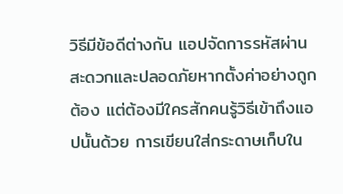วิธีมีข้อดีต่างกัน แอปจัดการรหัสผ่านสะดวกและปลอดภัยหากตั้งค่าอย่างถูกต้อง แต่ต้องมีใครสักคนรู้วิธีเข้าถึงแอปนั้นด้วย การเขียนใส่กระดาษเก็บใน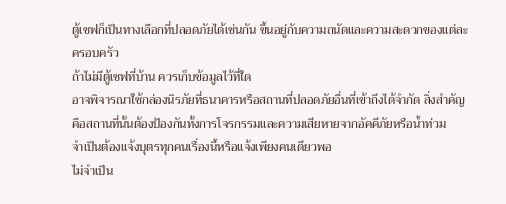ตู้เซฟก็เป็นทางเลือกที่ปลอดภัยได้เช่นกัน ขึ้นอยู่กับความถนัดและความสะดวกของแต่ละครอบครัว
ถ้าไม่มีตู้เซฟที่บ้าน ควรเก็บข้อมูลไว้ที่ใด
อาจพิจารณาใช้กล่องนิรภัยที่ธนาคารหรือสถานที่ปลอดภัยอื่นที่เข้าถึงได้จำกัด สิ่งสำคัญคือสถานที่นั้นต้องป้องกันทั้งการโจรกรรมและความเสียหายจากอัคคีภัยหรือน้ำท่วม
จำเป็นต้องแจ้งบุตรทุกคนเรื่องนี้หรือแจ้งเพียงคนเดียวพอ
ไม่จำเป็น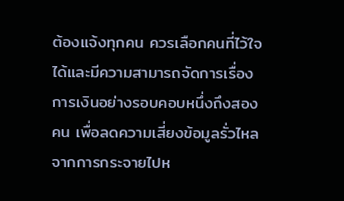ต้องแจ้งทุกคน ควรเลือกคนที่ไว้ใจได้และมีความสามารถจัดการเรื่องการเงินอย่างรอบคอบหนึ่งถึงสองคน เพื่อลดความเสี่ยงข้อมูลรั่วไหลจากการกระจายไปห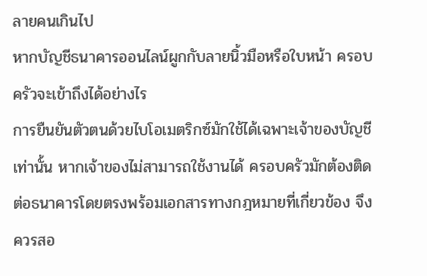ลายคนเกินไป
หากบัญชีธนาคารออนไลน์ผูกกับลายนิ้วมือหรือใบหน้า ครอบครัวจะเข้าถึงได้อย่างไร
การยืนยันตัวตนด้วยไบโอเมตริกซ์มักใช้ได้เฉพาะเจ้าของบัญชีเท่านั้น หากเจ้าของไม่สามารถใช้งานได้ ครอบครัวมักต้องติดต่อธนาคารโดยตรงพร้อมเอกสารทางกฎหมายที่เกี่ยวข้อง จึงควรสอ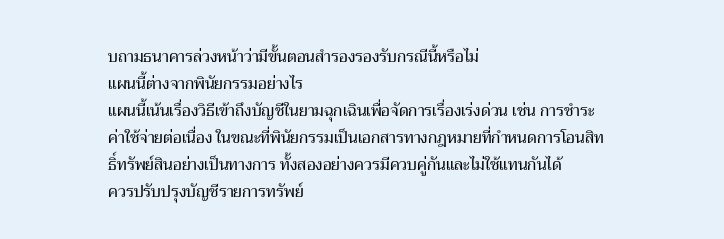บถามธนาคารล่วงหน้าว่ามีขั้นตอนสำรองรองรับกรณีนี้หรือไม่
แผนนี้ต่างจากพินัยกรรมอย่างไร
แผนนี้เน้นเรื่องวิธีเข้าถึงบัญชีในยามฉุกเฉินเพื่อจัดการเรื่องเร่งด่วน เช่น การชำระค่าใช้จ่ายต่อเนื่อง ในขณะที่พินัยกรรมเป็นเอกสารทางกฎหมายที่กำหนดการโอนสิทธิ์ทรัพย์สินอย่างเป็นทางการ ทั้งสองอย่างควรมีควบคู่กันและไม่ใช้แทนกันได้
ควรปรับปรุงบัญชีรายการทรัพย์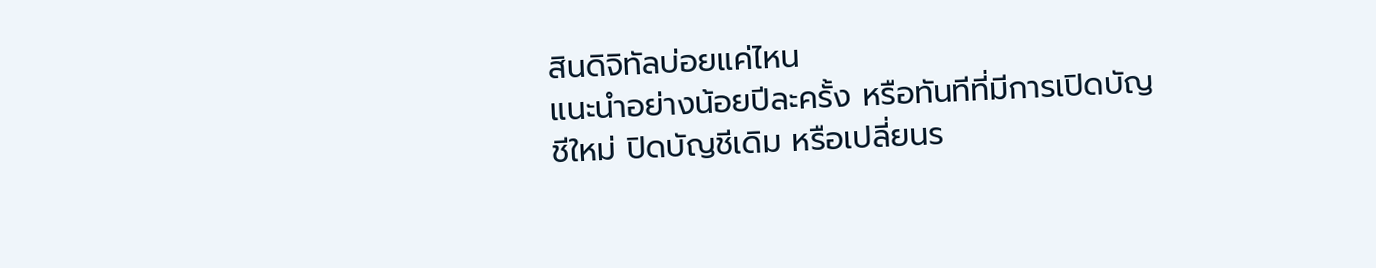สินดิจิทัลบ่อยแค่ไหน
แนะนำอย่างน้อยปีละครั้ง หรือทันทีที่มีการเปิดบัญชีใหม่ ปิดบัญชีเดิม หรือเปลี่ยนร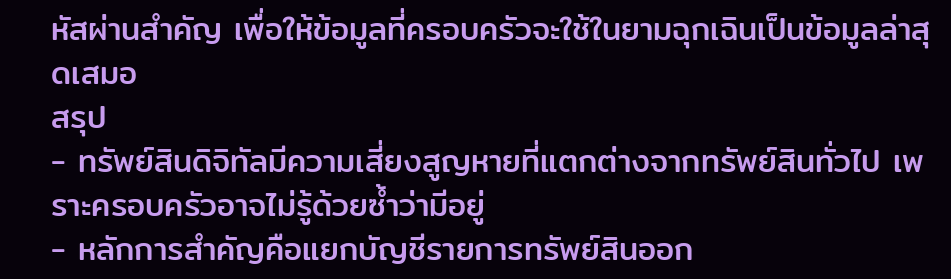หัสผ่านสำคัญ เพื่อให้ข้อมูลที่ครอบครัวจะใช้ในยามฉุกเฉินเป็นข้อมูลล่าสุดเสมอ
สรุป
- ทรัพย์สินดิจิทัลมีความเสี่ยงสูญหายที่แตกต่างจากทรัพย์สินทั่วไป เพราะครอบครัวอาจไม่รู้ด้วยซ้ำว่ามีอยู่
- หลักการสำคัญคือแยกบัญชีรายการทรัพย์สินออก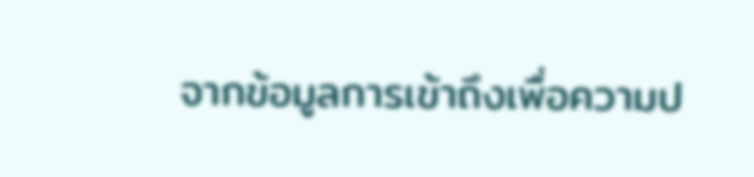จากข้อมูลการเข้าถึงเพื่อความป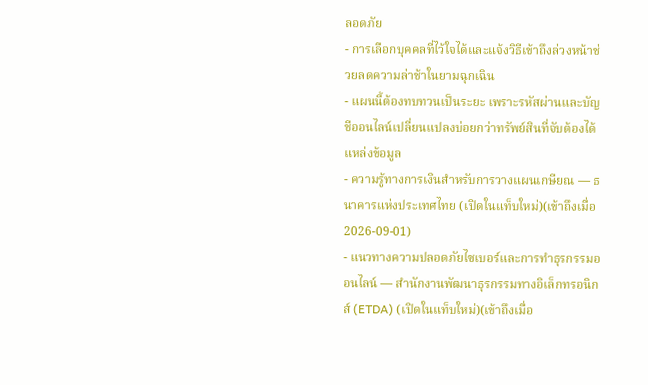ลอดภัย
- การเลือกบุคคลที่ไว้ใจได้และแจ้งวิธีเข้าถึงล่วงหน้าช่วยลดความล่าช้าในยามฉุกเฉิน
- แผนนี้ต้องทบทวนเป็นระยะ เพราะรหัสผ่านและบัญชีออนไลน์เปลี่ยนแปลงบ่อยกว่าทรัพย์สินที่จับต้องได้
แหล่งข้อมูล
- ความรู้ทางการเงินสำหรับการวางแผนเกษียณ — ธนาคารแห่งประเทศไทย (เปิดในแท็บใหม่)(เข้าถึงเมื่อ 2026-09-01)
- แนวทางความปลอดภัยไซเบอร์และการทำธุรกรรมออนไลน์ — สำนักงานพัฒนาธุรกรรมทางอิเล็กทรอนิกส์ (ETDA) (เปิดในแท็บใหม่)(เข้าถึงเมื่อ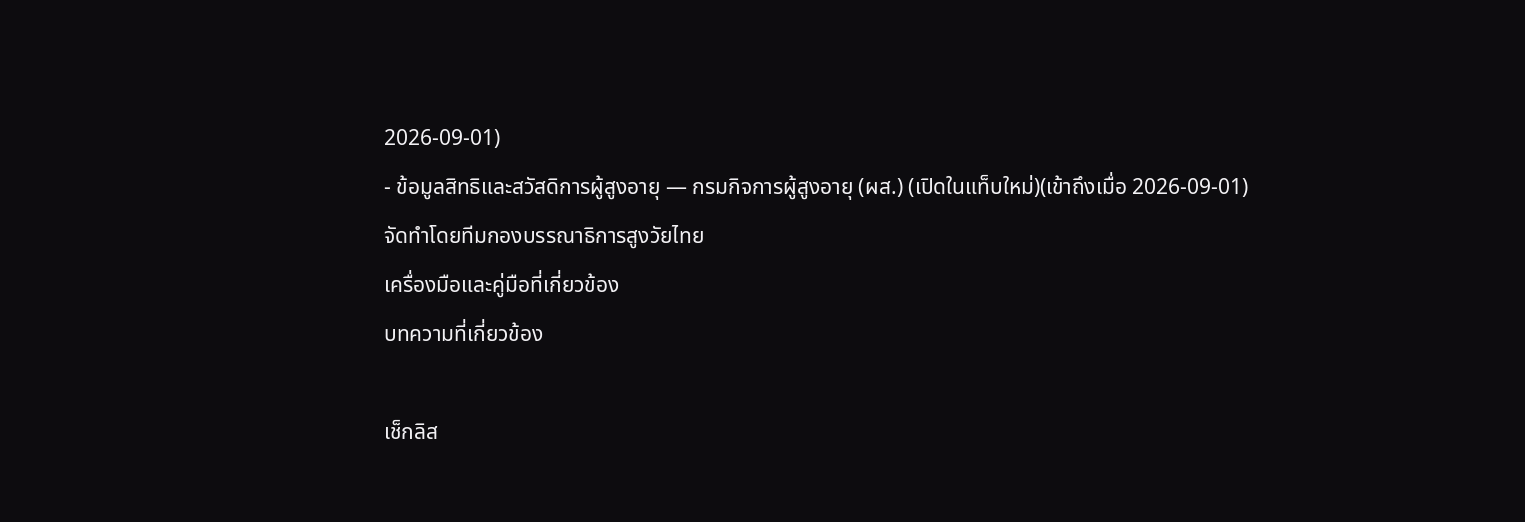2026-09-01)
- ข้อมูลสิทธิและสวัสดิการผู้สูงอายุ — กรมกิจการผู้สูงอายุ (ผส.) (เปิดในแท็บใหม่)(เข้าถึงเมื่อ 2026-09-01)
จัดทำโดยทีมกองบรรณาธิการสูงวัยไทย
เครื่องมือและคู่มือที่เกี่ยวข้อง
บทความที่เกี่ยวข้อง

เช็กลิส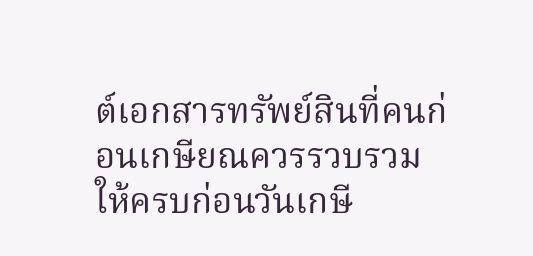ต์เอกสารทรัพย์สินที่คนก่อนเกษียณควรรวบรวมให้ครบก่อนวันเกษี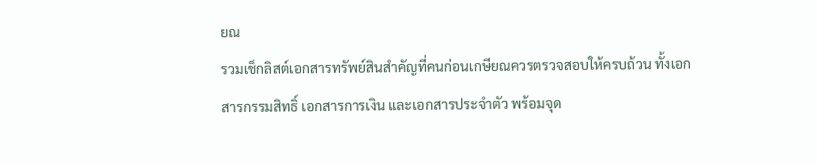ยณ
รวมเช็กลิสต์เอกสารทรัพย์สินสำคัญที่คนก่อนเกษียณควรตรวจสอบให้ครบถ้วน ทั้งเอกสารกรรมสิทธิ์ เอกสารการเงิน และเอกสารประจำตัว พร้อมจุด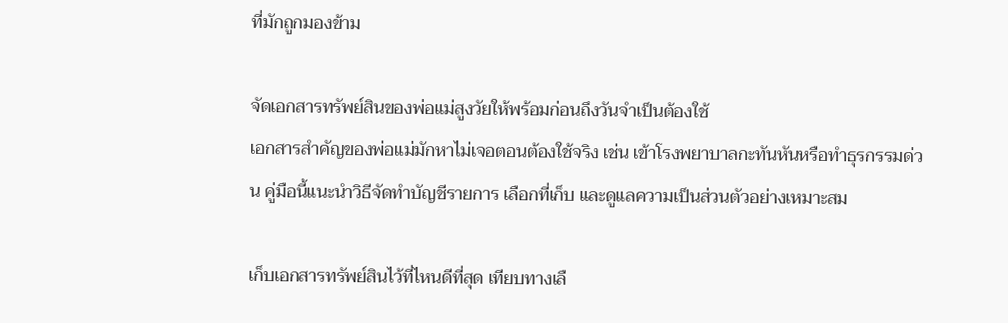ที่มักถูกมองข้าม

จัดเอกสารทรัพย์สินของพ่อแม่สูงวัยให้พร้อมก่อนถึงวันจำเป็นต้องใช้
เอกสารสำคัญของพ่อแม่มักหาไม่เจอตอนต้องใช้จริง เช่น เข้าโรงพยาบาลกะทันหันหรือทำธุรกรรมด่วน คู่มือนี้แนะนำวิธีจัดทำบัญชีรายการ เลือกที่เก็บ และดูแลความเป็นส่วนตัวอย่างเหมาะสม

เก็บเอกสารทรัพย์สินไว้ที่ไหนดีที่สุด เทียบทางเลื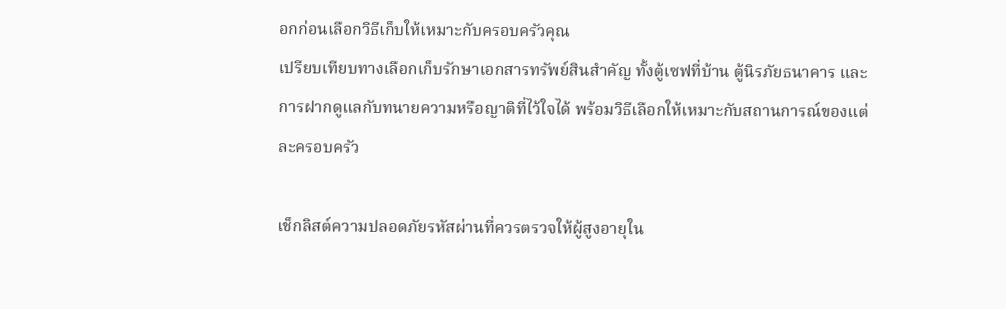อกก่อนเลือกวิธีเก็บให้เหมาะกับครอบครัวคุณ
เปรียบเทียบทางเลือกเก็บรักษาเอกสารทรัพย์สินสำคัญ ทั้งตู้เซฟที่บ้าน ตู้นิรภัยธนาคาร และการฝากดูแลกับทนายความหรือญาติที่ไว้ใจได้ พร้อมวิธีเลือกให้เหมาะกับสถานการณ์ของแต่ละครอบครัว

เช็กลิสต์ความปลอดภัยรหัสผ่านที่ควรตรวจให้ผู้สูงอายุใน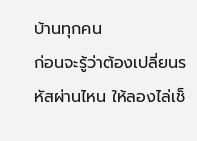บ้านทุกคน
ก่อนจะรู้ว่าต้องเปลี่ยนรหัสผ่านไหน ให้ลองไล่เช็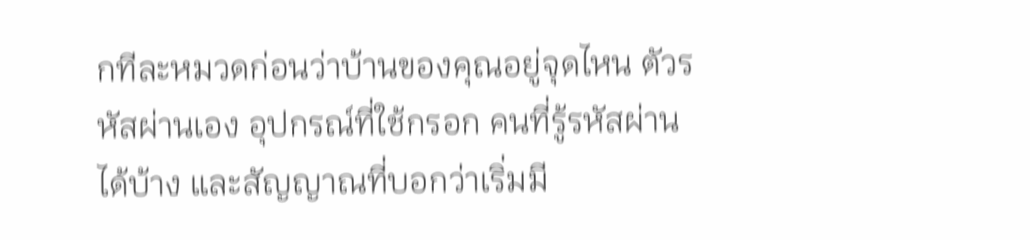กทีละหมวดก่อนว่าบ้านของคุณอยู่จุดไหน ตัวรหัสผ่านเอง อุปกรณ์ที่ใช้กรอก คนที่รู้รหัสผ่านได้บ้าง และสัญญาณที่บอกว่าเริ่มมี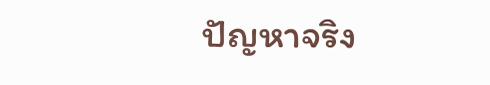ปัญหาจริง